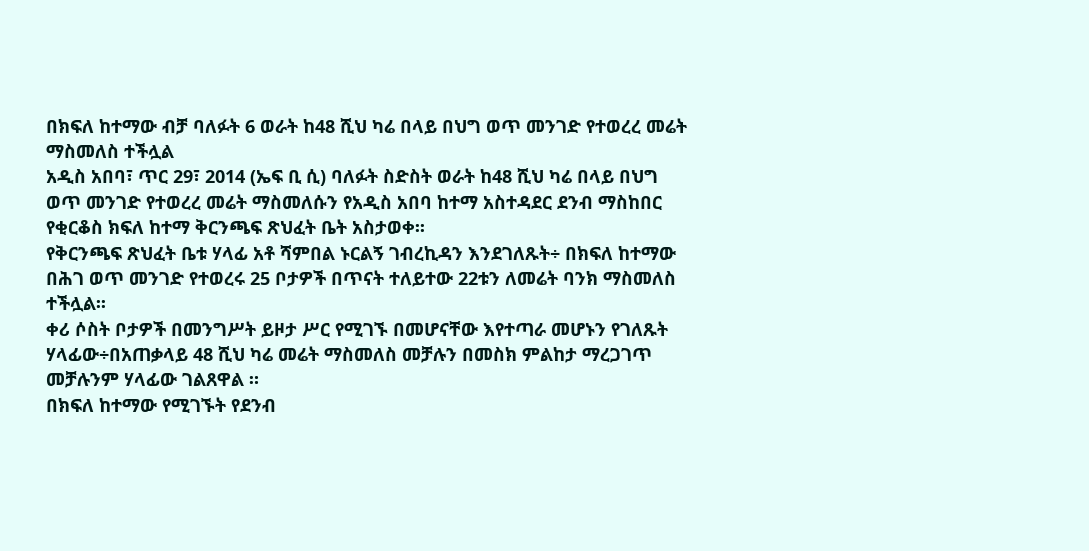በክፍለ ከተማው ብቻ ባለፉት 6 ወራት ከ48 ሺህ ካሬ በላይ በህግ ወጥ መንገድ የተወረረ መሬት ማስመለስ ተችሏል
አዲስ አበባ፣ ጥር 29፣ 2014 (ኤፍ ቢ ሲ) ባለፉት ስድስት ወራት ከ48 ሺህ ካሬ በላይ በህግ ወጥ መንገድ የተወረረ መሬት ማስመለሱን የአዲስ አበባ ከተማ አስተዳደር ደንብ ማስከበር የቂርቆስ ክፍለ ከተማ ቅርንጫፍ ጽህፈት ቤት አስታወቀ፡፡
የቅርንጫፍ ጽህፈት ቤቱ ሃላፊ አቶ ሻምበል ኑርልኝ ገብረኪዳን እንደገለጹት÷ በክፍለ ከተማው በሕገ ወጥ መንገድ የተወረሩ 25 ቦታዎች በጥናት ተለይተው 22ቱን ለመሬት ባንክ ማስመለስ ተችሏል፡፡
ቀሪ ሶስት ቦታዎች በመንግሥት ይዞታ ሥር የሚገኙ በመሆናቸው እየተጣራ መሆኑን የገለጹት ሃላፊው÷በአጠቃላይ 48 ሺህ ካሬ መሬት ማስመለስ መቻሉን በመስክ ምልከታ ማረጋገጥ መቻሉንም ሃላፊው ገልጸዋል ።
በክፍለ ከተማው የሚገኙት የደንብ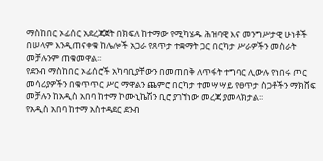ማስከበር ኦፊሰር አደረጃጀት በክፍለ ከተማው የሚካሄዱ ሕዝባዊ እና መንግሥታዊ ሁነቶች በሠላም እንዲጠናቀቁ ከሌሎች አጋራ የጸጥታ ተቋማት ጋር በርካታ ሥራዎችን መስራት መቻሉንም ጠቁመዋል፡፡
የደንብ ማስከበር ኦፊሰሮች አካባቢያቸውን በመጠበቅ ለጥፋት ተግባር ሊውሉ የነበሩ ጦር መሳሪያዎችን በቁጥጥር ሥር ማዋልን ጨምሮ በርካታ ተመሣሣይ የፀጥታ ስጋቶችን ማክሸፍ መቻሉን ከአዲስ አበባ ከተማ ኮሙኒኬሽን ቢሮ ያገኘነው መረጃ ያመላክታል፡፡
የአዲስ አበባ ከተማ አስተዳደር ደንብ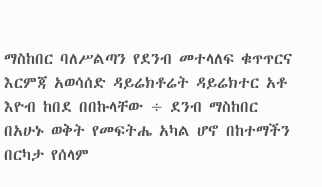ማስከበር ባለሥልጣን የደንብ መተላለፍ ቁጥጥርና እርምጃ አወሳሰድ ዳይሬክቶሬት ዳይሬክተር አቶ እዮብ ከበደ በበኩላቸው ÷ ደንብ ማስከበር በአሁኑ ወቅት የመፍትሔ አካል ሆኖ በከተማችን በርካታ የሰላም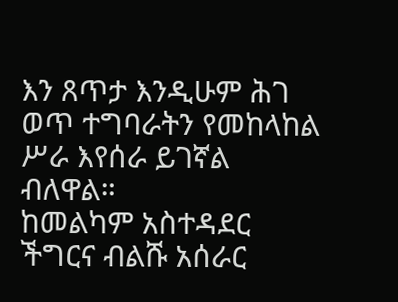እን ጸጥታ እንዲሁም ሕገ ወጥ ተግባራትን የመከላከል ሥራ እየሰራ ይገኛል ብለዋል።
ከመልካም አስተዳደር ችግርና ብልሹ አሰራር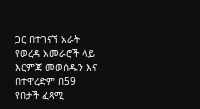ጋር በተገናኘ አራት የወረዳ አመራሮች ላይ እርምጃ መወሰዱን እና በተዋረድም በ59 የበታች ፈጻሚ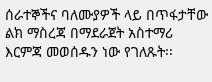ሰራተኞችና ባለሙያዎች ላይ በጥፋታቸው ልክ ማስረጃ በማደራጀት አስተማሪ እርምጃ መወሰዱን ነው የገለጹት፡፡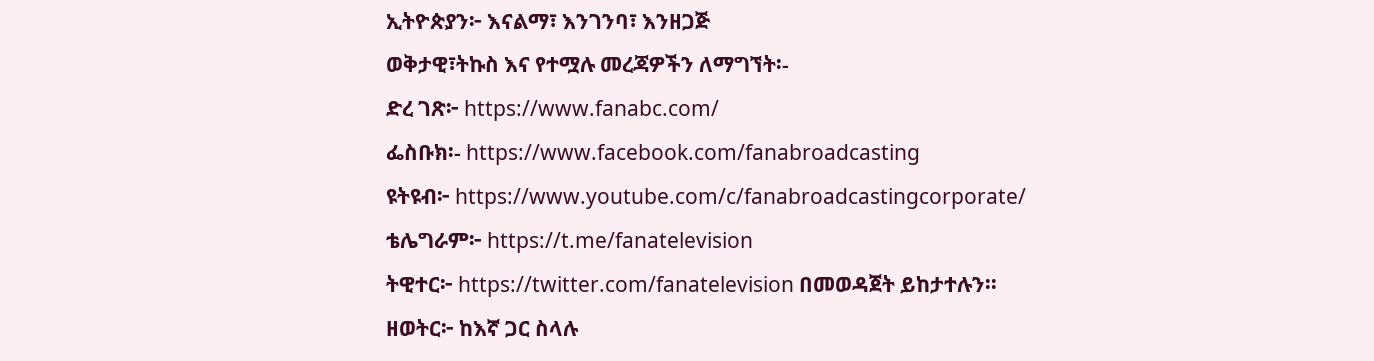ኢትዮጵያን፦ እናልማ፣ እንገንባ፣ እንዘጋጅ
ወቅታዊ፣ትኩስ እና የተሟሉ መረጃዎችን ለማግኘት፡-
ድረ ገጽ፦ https://www.fanabc.com/
ፌስቡክ፡- https://www.facebook.com/fanabroadcasting
ዩትዩብ፦ https://www.youtube.com/c/fanabroadcastingcorporate/
ቴሌግራም፦ https://t.me/fanatelevision
ትዊተር፦ https://twitter.com/fanatelevision በመወዳጀት ይከታተሉን፡፡
ዘወትር፦ ከእኛ ጋር ስላሉ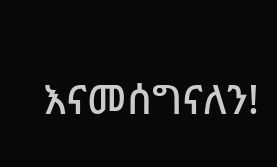እናመሰግናለን!